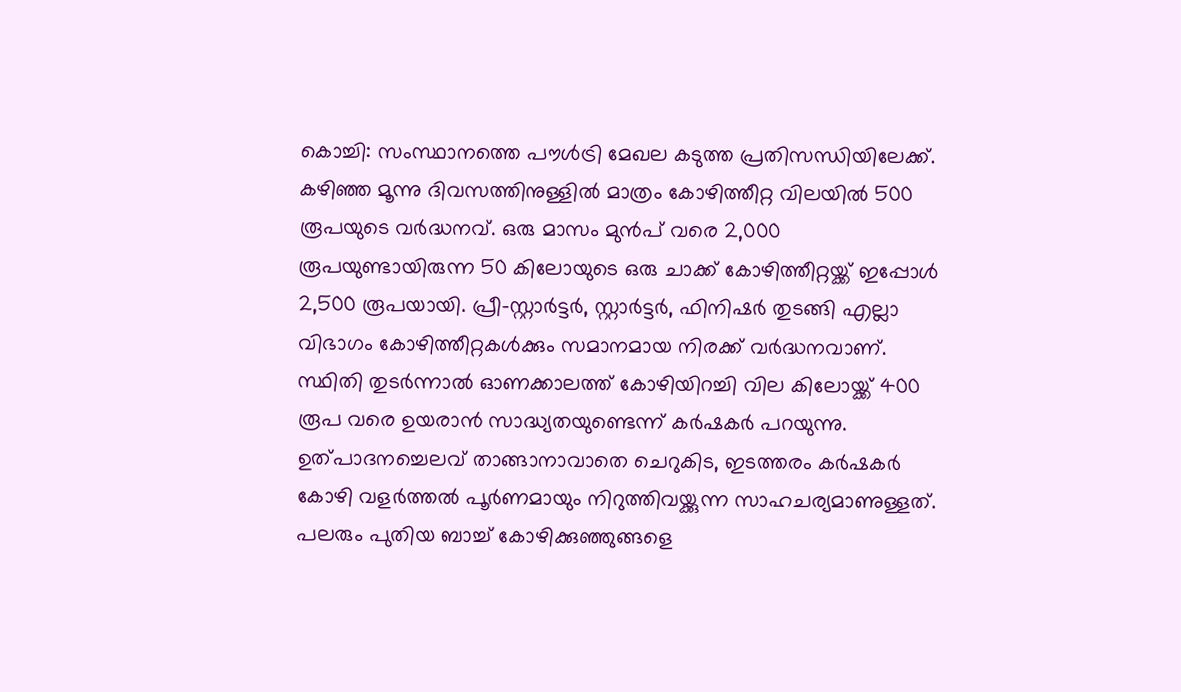കൊച്ചി: സംസ്ഥാനത്തെ പൗൾട്രി മേഖല കടുത്ത പ്രതിസന്ധിയിലേക്ക്. കഴിഞ്ഞ മൂന്നു ദിവസത്തിനുള്ളിൽ മാത്രം കോഴിത്തീറ്റ വിലയിൽ 500 രൂപയുടെ വർദ്ധനവ്. ഒരു മാസം മുൻപ് വരെ 2,000 രൂപയുണ്ടായിരുന്ന 50 കിലോയുടെ ഒരു ചാക്ക് കോഴിത്തീറ്റയ്ക്ക് ഇപ്പോൾ 2,500 രൂപയായി. പ്രീ-സ്റ്റാർട്ടർ, സ്റ്റാർട്ടർ, ഫിനിഷർ തുടങ്ങി എല്ലാ വിഭാഗം കോഴിത്തീറ്റകൾക്കും സമാനമായ നിരക്ക് വർദ്ധനവാണ്.
സ്ഥിതി തുടർന്നാൽ ഓണക്കാലത്ത് കോഴിയിറച്ചി വില കിലോയ്ക്ക് 400 രൂപ വരെ ഉയരാൻ സാദ്ധ്യതയുണ്ടെന്ന് കർഷകർ പറയുന്നു.
ഉത്പാദനച്ചെലവ് താങ്ങാനാവാതെ ചെറുകിട, ഇടത്തരം കർഷകർ കോഴി വളർത്തൽ പൂർണമായും നിറുത്തിവയ്ക്കുന്ന സാഹചര്യമാണുള്ളത്. പലരും പുതിയ ബാച്ച് കോഴിക്കുഞ്ഞുങ്ങളെ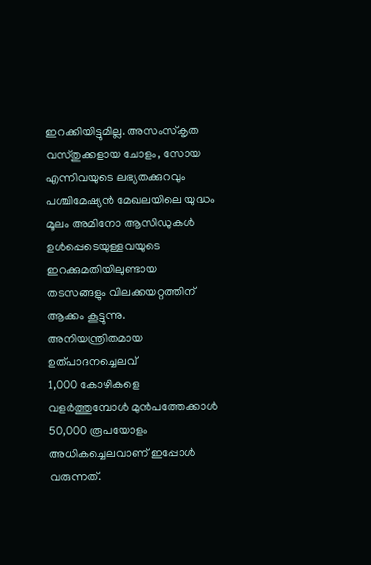ഇറക്കിയിട്ടുമില്ല. അസംസ്കൃത വസ്തുക്കളായ ചോളം, സോയ എന്നിവയുടെ ലഭ്യതക്കുറവും പശ്ചിമേഷ്യൻ മേഖലയിലെ യുദ്ധം മൂലം അമിനോ ആസിഡുകൾ ഉൾപ്പെടെയുള്ളവയുടെ ഇറക്കുമതിയിലുണ്ടായ തടസങ്ങളും വിലക്കയറ്റത്തിന് ആക്കം കൂട്ടുന്നു.
അനിയന്ത്രിതമായ ഉത്പാദനച്ചെലവ്
1,000 കോഴികളെ വളർത്തുമ്പോൾ മുൻപത്തേക്കാൾ 50,000 രൂപയോളം അധികച്ചെലവാണ് ഇപ്പോൾ വരുന്നത്.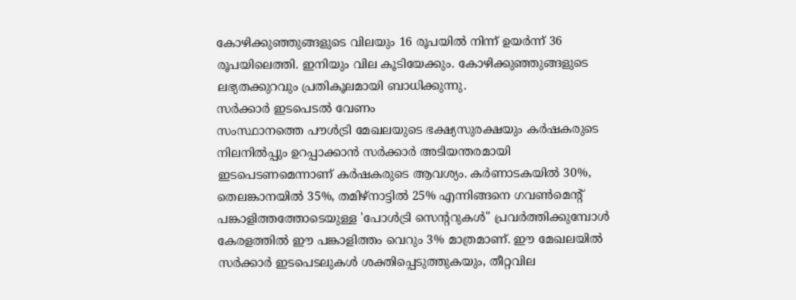കോഴിക്കുഞ്ഞുങ്ങളുടെ വിലയും 16 രൂപയിൽ നിന്ന് ഉയർന്ന് 36 രൂപയിലെത്തി. ഇനിയും വില കൂടിയേക്കും. കോഴിക്കുഞ്ഞുങ്ങളുടെ ലഭ്യതക്കുറവും പ്രതികൂലമായി ബാധിക്കുന്നു.
സർക്കാർ ഇടപെടൽ വേണം
സംസ്ഥാനത്തെ പൗൾട്രി മേഖലയുടെ ഭക്ഷ്യസുരക്ഷയും കർഷകരുടെ നിലനിൽപ്പും ഉറപ്പാക്കാൻ സർക്കാർ അടിയന്തരമായി ഇടപെടണമെന്നാണ് കർഷകരുടെ ആവശ്യം. കർണാടകയിൽ 30%, തെലങ്കാനയിൽ 35%, തമിഴ്നാട്ടിൽ 25% എന്നിങ്ങനെ ഗവൺമെന്റ് പങ്കാളിത്തത്തോടെയുള്ള 'പോൾട്രി സെന്ററുകൾ" പ്രവർത്തിക്കുമ്പോൾ കേരളത്തിൽ ഈ പങ്കാളിത്തം വെറും 3% മാത്രമാണ്. ഈ മേഖലയിൽ സർക്കാർ ഇടപെടലുകൾ ശക്തിപ്പെടുത്തുകയും, തീറ്റവില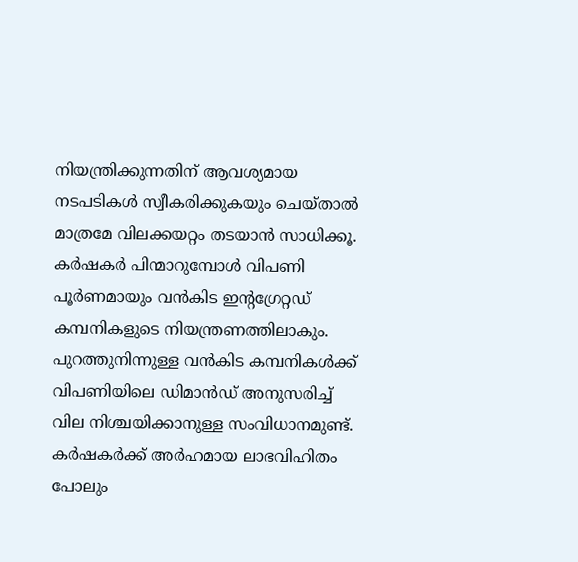നിയന്ത്രിക്കുന്നതിന് ആവശ്യമായ നടപടികൾ സ്വീകരിക്കുകയും ചെയ്താൽ മാത്രമേ വിലക്കയറ്റം തടയാൻ സാധിക്കൂ.
കർഷകർ പിന്മാറുമ്പോൾ വിപണി പൂർണമായും വൻകിട ഇന്റഗ്രേറ്റഡ് കമ്പനികളുടെ നിയന്ത്രണത്തിലാകും. പുറത്തുനിന്നുള്ള വൻകിട കമ്പനികൾക്ക് വിപണിയിലെ ഡിമാൻഡ് അനുസരിച്ച് വില നിശ്ചയിക്കാനുള്ള സംവിധാനമുണ്ട്. കർഷകർക്ക് അർഹമായ ലാഭവിഹിതം പോലും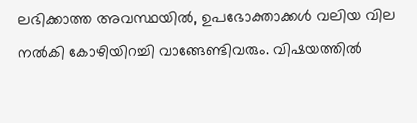ലഭിക്കാത്ത അവസ്ഥയിൽ, ഉപഭോക്താക്കൾ വലിയ വില നൽകി കോഴിയിറച്ചി വാങ്ങേണ്ടിവരും. വിഷയത്തിൽ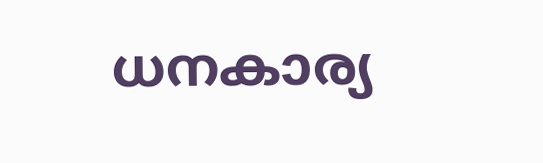ധനകാര്യ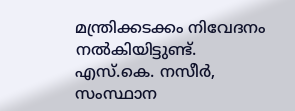മന്ത്രിക്കടക്കം നിവേദനം നൽകിയിട്ടുണ്ട്.
എസ്.കെ. നസീർ,
സംസ്ഥാന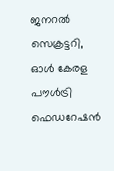ജനറൽ സെക്രട്ടറി,
ഓൾ കേരള പൗൾട്രി ഫെഡറേഷൻ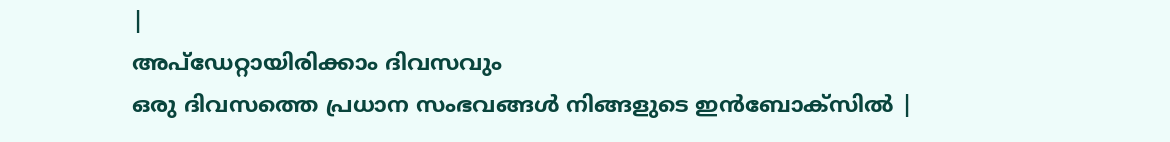|
അപ്ഡേറ്റായിരിക്കാം ദിവസവും
ഒരു ദിവസത്തെ പ്രധാന സംഭവങ്ങൾ നിങ്ങളുടെ ഇൻബോക്സിൽ |